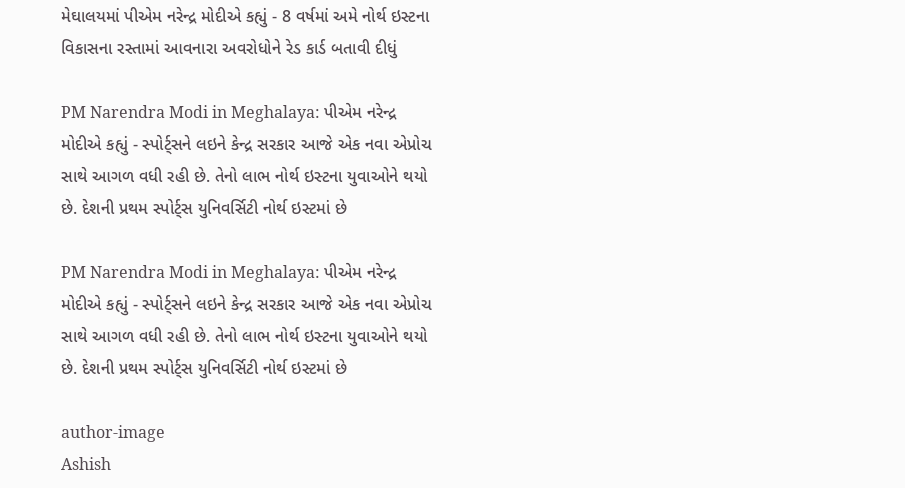મેઘાલયમાં પીએમ નરેન્દ્ર મોદીએ કહ્યું - 8 વર્ષમાં અમે નોર્થ ઇસ્ટના વિકાસના રસ્તામાં આવનારા અવરોધોને રેડ કાર્ડ બતાવી દીધું

PM Narendra Modi in Meghalaya: પીએમ નરેન્દ્ર મોદીએ કહ્યું - સ્પોર્ટ્સને લઇને કેન્દ્ર સરકાર આજે એક નવા એપ્રોચ સાથે આગળ વધી રહી છે. તેનો લાભ નોર્થ ઇસ્ટના યુવાઓને થયો છે. દેશની પ્રથમ સ્પોર્ટ્સ યુનિવર્સિટી નોર્થ ઇસ્ટમાં છે

PM Narendra Modi in Meghalaya: પીએમ નરેન્દ્ર મોદીએ કહ્યું - સ્પોર્ટ્સને લઇને કેન્દ્ર સરકાર આજે એક નવા એપ્રોચ સાથે આગળ વધી રહી છે. તેનો લાભ નોર્થ ઇસ્ટના યુવાઓને થયો છે. દેશની પ્રથમ સ્પોર્ટ્સ યુનિવર્સિટી નોર્થ ઇસ્ટમાં છે

author-image
Ashish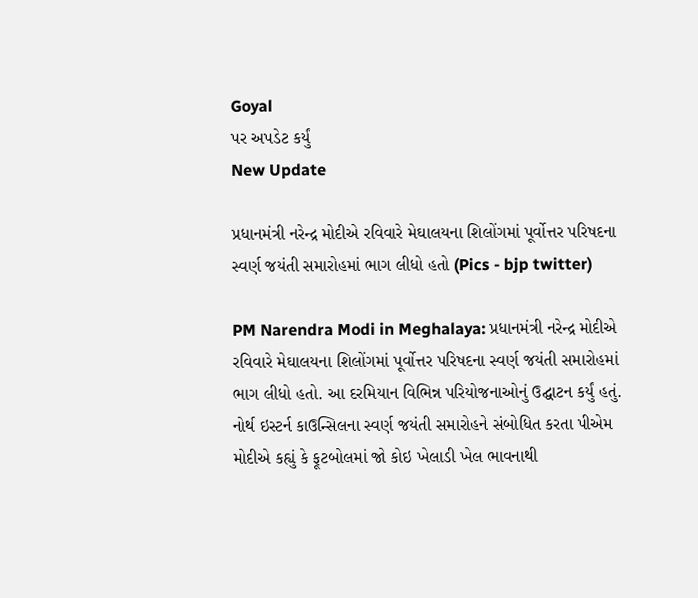Goyal
પર અપડેટ કર્યું
New Update

પ્રધાનમંત્રી નરેન્દ્ર મોદીએ રવિવારે મેઘાલયના શિલોંગમાં પૂર્વોત્તર પરિષદના સ્વર્ણ જયંતી સમારોહમાં ભાગ લીધો હતો (Pics - bjp twitter)

PM Narendra Modi in Meghalaya: પ્રધાનમંત્રી નરેન્દ્ર મોદીએ રવિવારે મેઘાલયના શિલોંગમાં પૂર્વોત્તર પરિષદના સ્વર્ણ જયંતી સમારોહમાં ભાગ લીધો હતો. આ દરમિયાન વિભિન્ન પરિયોજનાઓનું ઉદ્ઘાટન કર્યું હતું. નોર્થ ઇસ્ટર્ન કાઉન્સિલના સ્વર્ણ જયંતી સમારોહને સંબોધિત કરતા પીએમ મોદીએ કહ્યું કે ફૂટબોલમાં જો કોઇ ખેલાડી ખેલ ભાવનાથી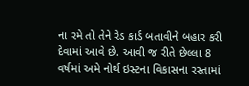ના રમે તો તેને રેડ કાર્ડ બતાવીને બહાર કરી દેવામાં આવે છે. આવી જ રીતે છેલ્લા 8 વર્ષમાં અમે નોર્થ ઇસ્ટના વિકાસના રસ્તામાં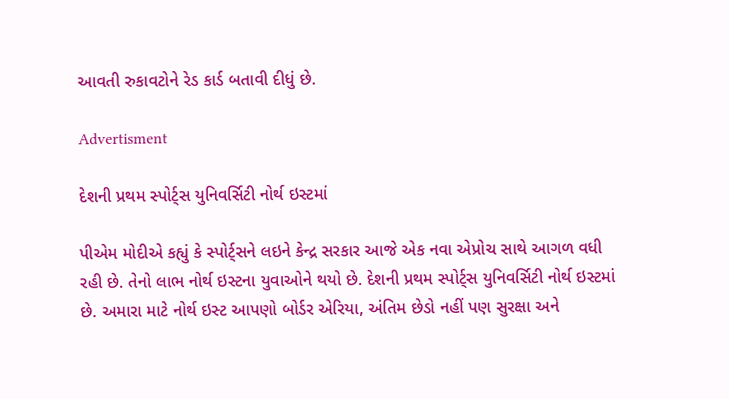આવતી રુકાવટોને રેડ કાર્ડ બતાવી દીધું છે.

Advertisment

દેશની પ્રથમ સ્પોર્ટ્સ યુનિવર્સિટી નોર્થ ઇસ્ટમાં

પીએમ મોદીએ કહ્યું કે સ્પોર્ટ્સને લઇને કેન્દ્ર સરકાર આજે એક નવા એપ્રોચ સાથે આગળ વધી રહી છે. તેનો લાભ નોર્થ ઇસ્ટના યુવાઓને થયો છે. દેશની પ્રથમ સ્પોર્ટ્સ યુનિવર્સિટી નોર્થ ઇસ્ટમાં છે. અમારા માટે નોર્થ ઇસ્ટ આપણો બોર્ડર એરિયા, અંતિમ છેડો નહીં પણ સુરક્ષા અને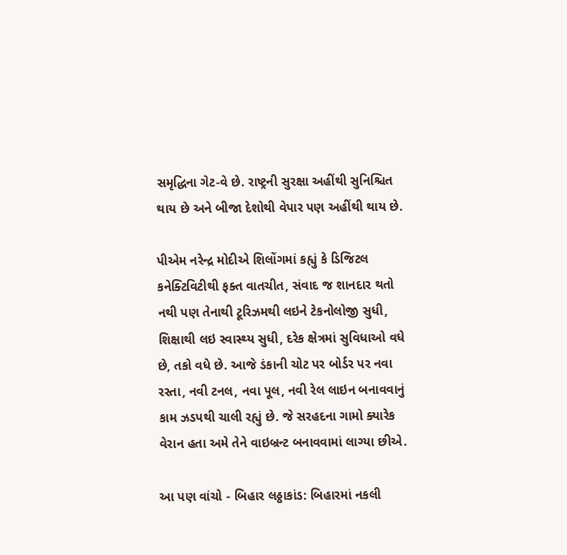સમૃદ્ધિના ગેટ-વે છે. રાષ્ટ્રની સુરક્ષા અહીંથી સુનિશ્ચિત થાય છે અને બીજા દેશોથી વેપાર પણ અહીંથી થાય છે.

પીએમ નરેન્દ્ર મોદીએ શિલોંગમાં કહ્યું કે ડિજિટલ કનેક્ટિવિટીથી ફક્ત વાતચીત, સંવાદ જ શાનદાર થતો નથી પણ તેનાથી ટૂરિઝમથી લઇને ટેકનોલોજી સુધી, શિક્ષાથી લઇ સ્વાસ્થ્ય સુધી, દરેક ક્ષેત્રમાં સુવિધાઓ વધે છે, તકો વધે છે. આજે ડંકાની ચોટ પર બોર્ડર પર નવા રસ્તા, નવી ટનલ, નવા પૂલ, નવી રેલ લાઇન બનાવવાનું કામ ઝડપથી ચાલી રહ્યું છે. જે સરહદના ગામો ક્યારેક વેરાન હતા અમે તેને વાઇબ્રન્ટ બનાવવામાં લાગ્યા છીએ.

આ પણ વાંચો - બિહાર લઠ્ઠાકાંડ: બિહારમાં નકલી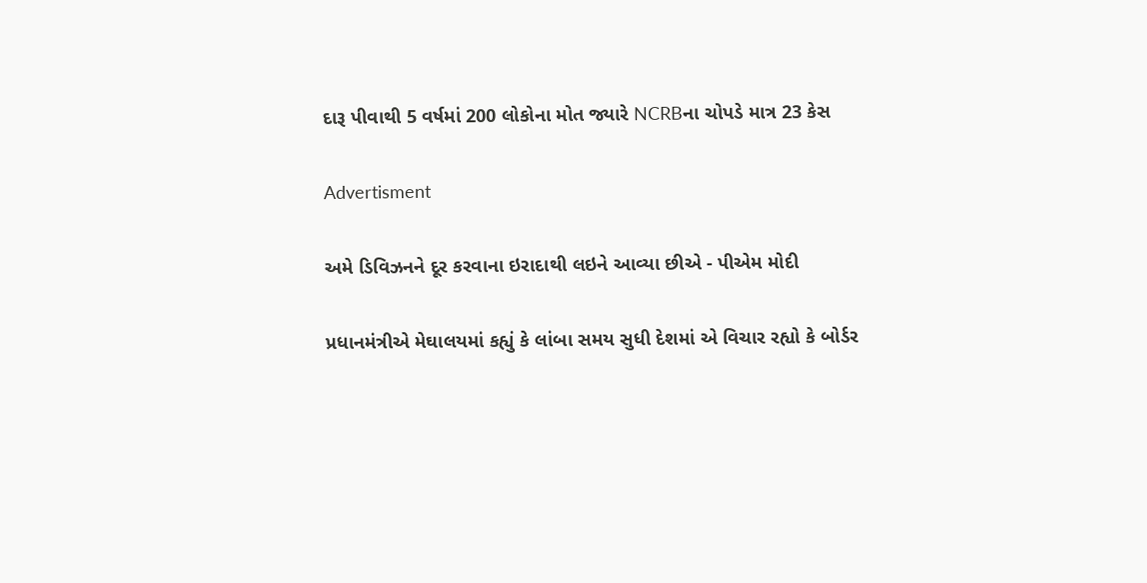દારૂ પીવાથી 5 વર્ષમાં 200 લોકોના મોત જ્યારે NCRBના ચોપડે માત્ર 23 કેસ

Advertisment

અમે ડિવિઝનને દૂર કરવાના ઇરાદાથી લઇને આવ્યા છીએ - પીએમ મોદી

પ્રધાનમંત્રીએ મેઘાલયમાં કહ્યું કે લાંબા સમય સુધી દેશમાં એ વિચાર રહ્યો કે બોર્ડર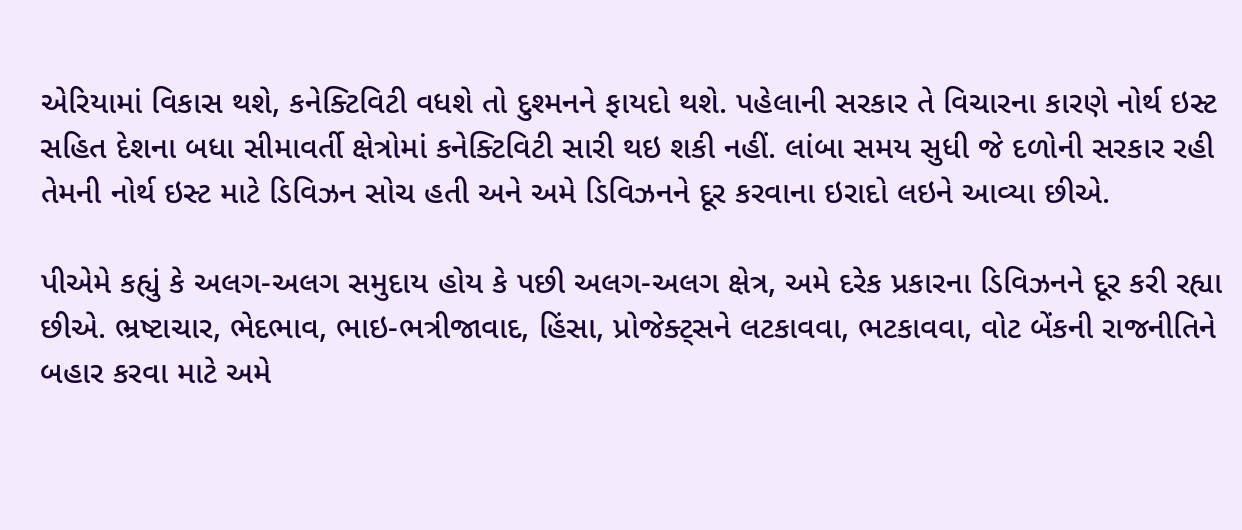એરિયામાં વિકાસ થશે, કનેક્ટિવિટી વધશે તો દુશ્મનને ફાયદો થશે. પહેલાની સરકાર તે વિચારના કારણે નોર્થ ઇસ્ટ સહિત દેશના બધા સીમાવર્તી ક્ષેત્રોમાં કનેક્ટિવિટી સારી થઇ શકી નહીં. લાંબા સમય સુધી જે દળોની સરકાર રહી તેમની નોર્થ ઇસ્ટ માટે ડિવિઝન સોચ હતી અને અમે ડિવિઝનને દૂર કરવાના ઇરાદો લઇને આવ્યા છીએ.

પીએમે કહ્યું કે અલગ-અલગ સમુદાય હોય કે પછી અલગ-અલગ ક્ષેત્ર, અમે દરેક પ્રકારના ડિવિઝનને દૂર કરી રહ્યા છીએ. ભ્રષ્ટાચાર, ભેદભાવ, ભાઇ-ભત્રીજાવાદ, હિંસા, પ્રોજેક્ટ્સને લટકાવવા, ભટકાવવા, વોટ બેંકની રાજનીતિને બહાર કરવા માટે અમે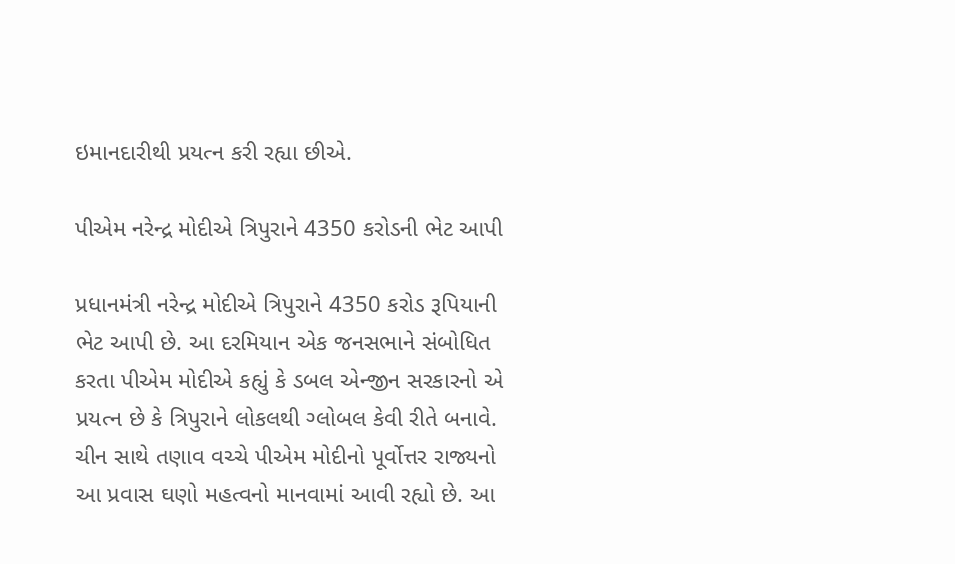ઇમાનદારીથી પ્રયત્ન કરી રહ્યા છીએ.

પીએમ નરેન્દ્ર મોદીએ ત્રિપુરાને 4350 કરોડની ભેટ આપી

પ્રધાનમંત્રી નરેન્દ્ર મોદીએ ત્રિપુરાને 4350 કરોડ રૂપિયાની ભેટ આપી છે. આ દરમિયાન એક જનસભાને સંબોધિત કરતા પીએમ મોદીએ કહ્યું કે ડબલ એન્જીન સરકારનો એ પ્રયત્ન છે કે ત્રિપુરાને લોકલથી ગ્લોબલ કેવી રીતે બનાવે. ચીન સાથે તણાવ વચ્ચે પીએમ મોદીનો પૂર્વોત્તર રાજ્યનો આ પ્રવાસ ઘણો મહત્વનો માનવામાં આવી રહ્યો છે. આ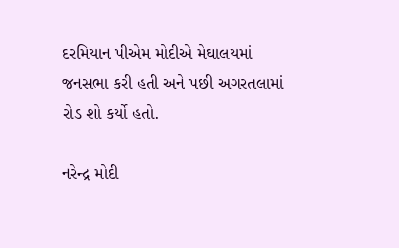દરમિયાન પીએમ મોદીએ મેઘાલયમાં જનસભા કરી હતી અને પછી અગરતલામાં રોડ શો કર્યો હતો.

નરેન્દ્ર મોદી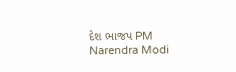દેશ ભાજપ PM Narendra Modi